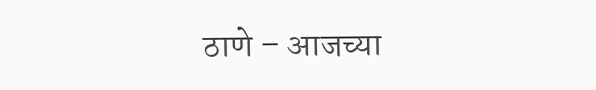ठाणे – आजच्या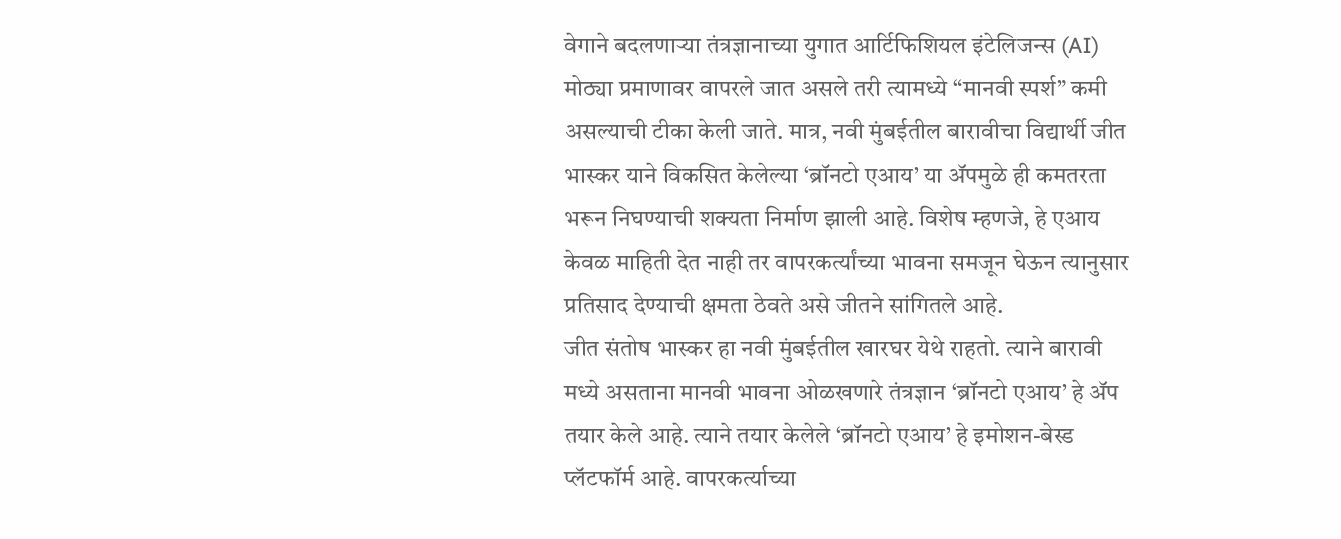वेगाने बदलणाऱ्या तंत्रज्ञानाच्या युगात आर्टिफिशियल इंटेलिजन्स (AI) मोठ्या प्रमाणावर वापरले जात असले तरी त्यामध्ये “मानवी स्पर्श” कमी असल्याची टीका केली जाते. मात्र, नवी मुंबईतील बारावीचा विद्यार्थी जीत भास्कर याने विकसित केलेल्या ‘ब्रॉनटो एआय’ या ॲपमुळे ही कमतरता भरून निघण्याची शक्यता निर्माण झाली आहे. विशेष म्हणजे, हे एआय केवळ माहिती देत नाही तर वापरकर्त्यांच्या भावना समजून घेऊन त्यानुसार प्रतिसाद देण्याची क्षमता ठेवते असे जीतने सांगितले आहे.
जीत संतोष भास्कर हा नवी मुंबईतील खारघर येथे राहतो. त्याने बारावी मध्ये असताना मानवी भावना ओळखणारे तंत्रज्ञान ‘ब्रॉनटो एआय’ हे ॲप तयार केले आहे. त्याने तयार केलेले ‘ब्रॉनटो एआय’ हे इमोशन-बेस्ड प्लॅटफॉर्म आहे. वापरकर्त्याच्या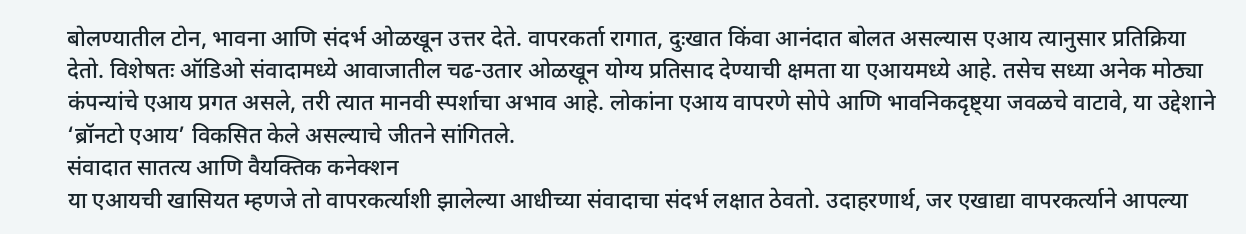बोलण्यातील टोन, भावना आणि संदर्भ ओळखून उत्तर देते. वापरकर्ता रागात, दुःखात किंवा आनंदात बोलत असल्यास एआय त्यानुसार प्रतिक्रिया देतो. विशेषतः ऑडिओ संवादामध्ये आवाजातील चढ-उतार ओळखून योग्य प्रतिसाद देण्याची क्षमता या एआयमध्ये आहे. तसेच सध्या अनेक मोठ्या कंपन्यांचे एआय प्रगत असले, तरी त्यात मानवी स्पर्शाचा अभाव आहे. लोकांना एआय वापरणे सोपे आणि भावनिकदृष्ट्या जवळचे वाटावे, या उद्देशाने ‘ब्रॉनटो एआय’ विकसित केले असल्याचे जीतने सांगितले.
संवादात सातत्य आणि वैयक्तिक कनेक्शन
या एआयची खासियत म्हणजे तो वापरकर्त्याशी झालेल्या आधीच्या संवादाचा संदर्भ लक्षात ठेवतो. उदाहरणार्थ, जर एखाद्या वापरकर्त्याने आपल्या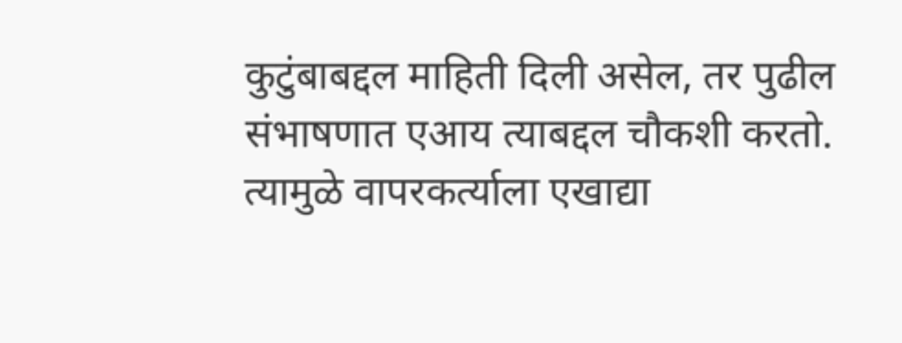कुटुंबाबद्दल माहिती दिली असेल, तर पुढील संभाषणात एआय त्याबद्दल चौकशी करतो. त्यामुळे वापरकर्त्याला एखाद्या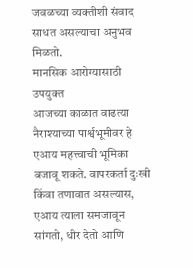जवळच्या व्यक्तीशी संवाद साधत असल्याचा अनुभव मिळतो.
मानसिक आरोग्यासाठी उपयुक्त
आजच्या काळात वाढत्या नैराश्याच्या पार्श्वभूमीवर हे एआय महत्त्वाची भूमिका बजावू शकते. वापरकर्ता दुःखी किंवा तणावात असल्यास, एआय त्याला समजावून सांगतो, धीर देतो आणि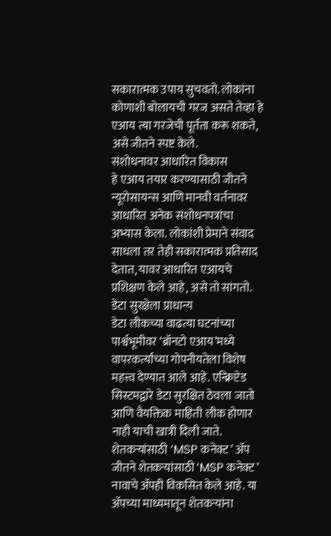सकारात्मक उपाय सुचवतो. लोकांना कोणाशी बोलायची गरज असते तेव्हा हे एआय त्या गरजेची पूर्तता करू शकते, असे जीतने स्पष्ट केले.
संशोधनावर आधारित विकास
हे एआय तयार करण्यासाठी जीतने न्यूरोसायन्स आणि मानवी वर्तनावर आधारित अनेक संशोधनपत्रांचा अभ्यास केला. लोकांशी प्रेमाने संवाद साधला तर तेही सकारात्मक प्रतिसाद देतात, यावर आधारित एआयचे प्रशिक्षण केले आहे, असे तो सांगतो.
डेटा सुरक्षेला प्राधान्य
डेटा लीकच्या वाढत्या घटनांच्या पार्श्वभूमीवर ‘ब्रॉनटो एआय’मध्ये वापरकर्त्यांच्या गोपनीयतेला विशेष महत्त्व देण्यात आले आहे. एन्क्रिप्टेड सिस्टमद्वारे डेटा सुरक्षित ठेवला जातो आणि वैयक्तिक माहिती लीक होणार नाही याची खात्री दिली जाते.
शेतकऱ्यांसाठी ‘MSP कनेक्ट’ ॲप
जीतने शेतकऱ्यांसाठी ‘MSP कनेक्ट’ नावाचे ॲपही विकसित केले आहे. या ॲपच्या माध्यमातून शेतकऱ्यांना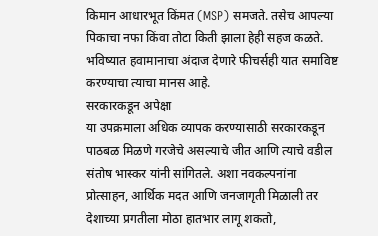किमान आधारभूत किंमत (MSP) समजते. तसेच आपल्या पिकाचा नफा किंवा तोटा किती झाला हेही सहज कळते. भविष्यात हवामानाचा अंदाज देणारे फीचर्सही यात समाविष्ट करण्याचा त्याचा मानस आहे.
सरकारकडून अपेक्षा
या उपक्रमाला अधिक व्यापक करण्यासाठी सरकारकडून पाठबळ मिळणे गरजेचे असल्याचे जीत आणि त्याचे वडील संतोष भास्कर यांनी सांगितले. अशा नवकल्पनांना प्रोत्साहन, आर्थिक मदत आणि जनजागृती मिळाली तर देशाच्या प्रगतीला मोठा हातभार लागू शकतो,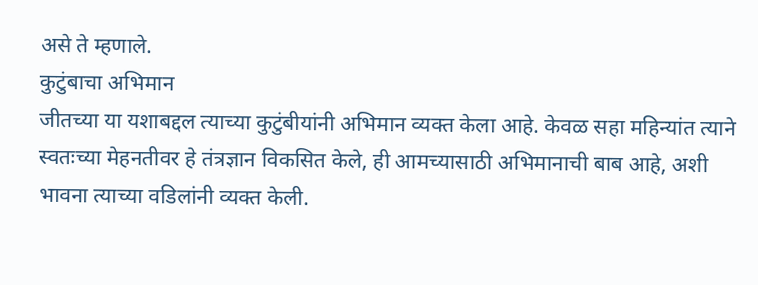असे ते म्हणाले.
कुटुंबाचा अभिमान
जीतच्या या यशाबद्दल त्याच्या कुटुंबीयांनी अभिमान व्यक्त केला आहे. केवळ सहा महिन्यांत त्याने स्वतःच्या मेहनतीवर हे तंत्रज्ञान विकसित केले, ही आमच्यासाठी अभिमानाची बाब आहे, अशी भावना त्याच्या वडिलांनी व्यक्त केली.